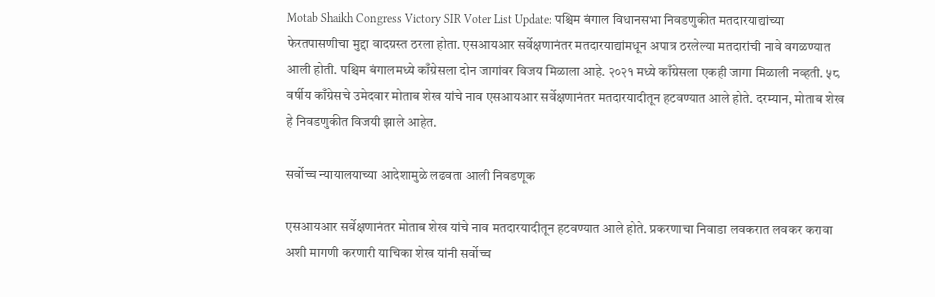Motab Shaikh Congress Victory SIR Voter List Update: पश्चिम बंगाल विधानसभा निवडणुकीत मतदारयाद्यांच्या फेरतपासणीचा मुद्दा वादग्रस्त ठरला होता. एसआयआर सर्वेक्षणानंतर मतदारयाद्यांमधून अपात्र ठरलेल्या मतदारांची नावे वगळण्यात आली होती. पश्चिम बंगालमध्ये काँग्रेसला दोन जागांवर विजय मिळाला आहे. २०२१ मध्ये काँग्रेसला एकही जागा मिळाली नव्हती. ५८ वर्षीय काँग्रेसचे उमेदवार मोताब शेख यांचे नाव एसआयआर सर्वेक्षणानंतर मतदारयादीतून हटवण्यात आले होते. दरम्यान, मोताब शेख हे निवडणुकीत विजयी झाले आहेत.

सर्वोच्च न्यायालयाच्या आदेशामुळे लढवता आली निवडणूक

एसआयआर सर्वेक्षणानंतर मोताब शेख यांचे नाव मतदारयादीतून हटवण्यात आले होते. प्रकरणाचा निवाडा लवकरात लवकर करावा अशी मागणी करणारी याचिका शेख यांनी सर्वोच्च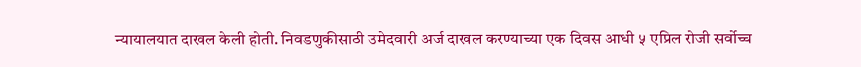न्यायालयात दाखल केली होती. निवडणुकीसाठी उमेदवारी अर्ज दाखल करण्याच्या एक दिवस आधी ५ एप्रिल रोजी सर्वोच्च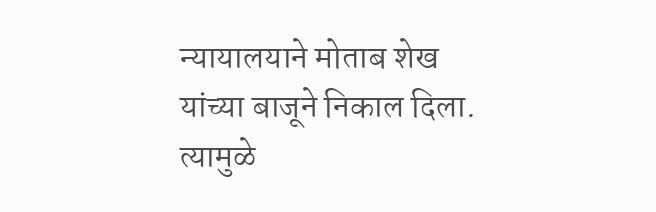न्यायालयाने मोताब शेख यांच्या बाजूने निकाल दिला. त्यामुळे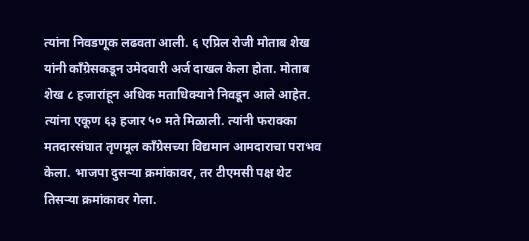त्यांना निवडणूक लढवता आली. ६ एप्रिल रोजी मोताब शेख यांनी काँग्रेसकडून उमेदवारी अर्ज दाखल केला होता. मोताब शेख ८ हजारांहून अधिक मताधिक्याने निवडून आले आहेत. त्यांना एकूण ६३ हजार ५० मते मिळाली. त्यांनी फराक्का मतदारसंघात तृणमूल काँग्रेसच्या विद्यमान आमदाराचा पराभव केला. भाजपा दुसऱ्या क्रमांकावर, तर टीएमसी पक्ष थेट तिसऱ्या क्रमांकावर गेला.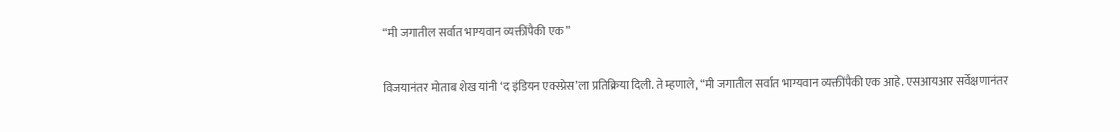“मी जगातील सर्वात भाग्यवान व्यक्तींपैकी एक”

विजयानंतर मोताब शेख यांनी ‘द इंडियन एक्स्प्रेस’ला प्रतिक्रिया दिली. ते म्हणाले, “मी जगातील सर्वात भाग्यवान व्यक्तींपैकी एक आहे. एसआयआर सर्वेक्षणानंतर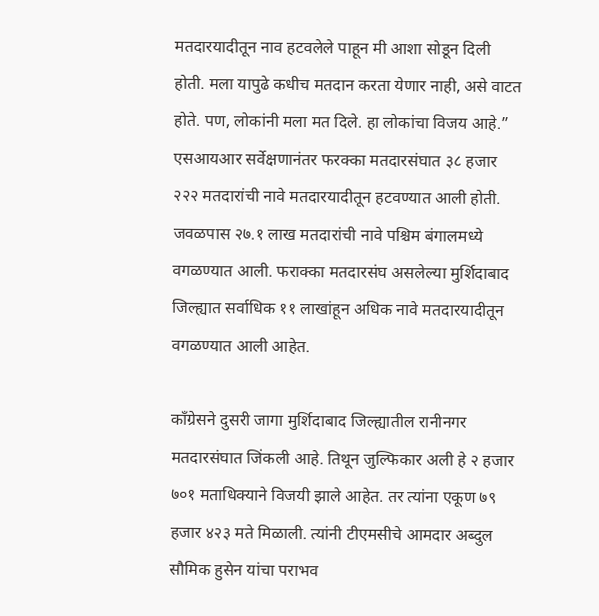मतदारयादीतून नाव हटवलेले पाहून मी आशा सोडून दिली होती. मला यापुढे कधीच मतदान करता येणार नाही, असे वाटत होते. पण, लोकांनी मला मत दिले. हा लोकांचा विजय आहे.” एसआयआर सर्वेक्षणानंतर फरक्का मतदारसंघात ३८ हजार २२२ मतदारांची नावे मतदारयादीतून हटवण्यात आली होती. जवळपास २७.१ लाख मतदारांची नावे पश्चिम बंगालमध्ये वगळण्यात आली. फराक्का मतदारसंघ असलेल्या मुर्शिदाबाद जिल्ह्यात सर्वाधिक ११ लाखांहून अधिक नावे मतदारयादीतून वगळण्यात आली आहेत.

काँग्रेसने दुसरी जागा मुर्शिदाबाद जिल्ह्यातील रानीनगर मतदारसंघात जिंकली आहे. तिथून जुल्फिकार अली हे २ हजार ७०१ मताधिक्याने विजयी झाले आहेत. तर त्यांना एकूण ७९ हजार ४२३ मते मिळाली. त्यांनी टीएमसीचे आमदार अब्दुल सौमिक हुसेन यांचा पराभव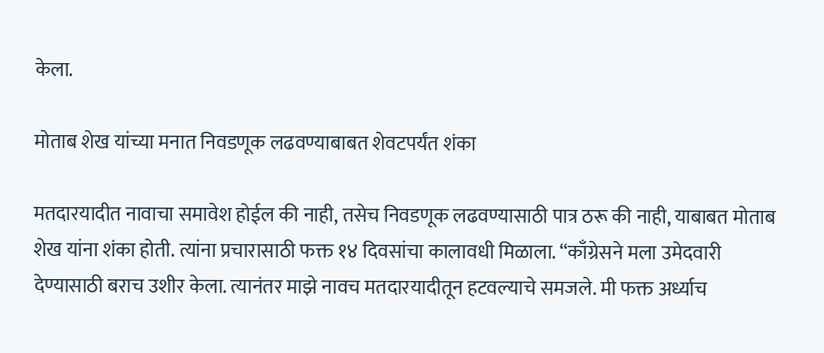केला.

मोताब शेख यांच्या मनात निवडणूक लढवण्याबाबत शेवटपर्यंत शंका

मतदारयादीत नावाचा समावेश होईल की नाही, तसेच निवडणूक लढवण्यासाठी पात्र ठरू की नाही, याबाबत मोताब शेख यांना शंका होती. त्यांना प्रचारासाठी फक्त १४ दिवसांचा कालावधी मिळाला. “काँग्रेसने मला उमेदवारी देण्यासाठी बराच उशीर केला. त्यानंतर माझे नावच मतदारयादीतून हटवल्याचे समजले. मी फक्त अर्ध्याच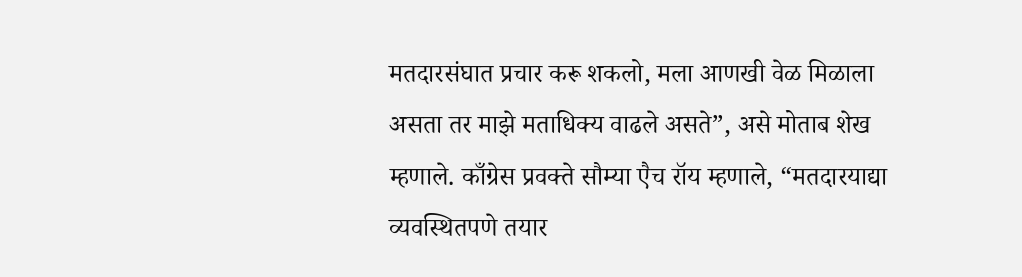मतदारसंघात प्रचार करू शकलो, मला आणखी वेळ मिळाला असता तर माझे मताधिक्य वाढले असते”, असे मोताब शेख म्हणाले. काँग्रेस प्रवक्ते सौम्या एैच रॉय म्हणाले, “मतदारयाद्या व्यवस्थितपणे तयार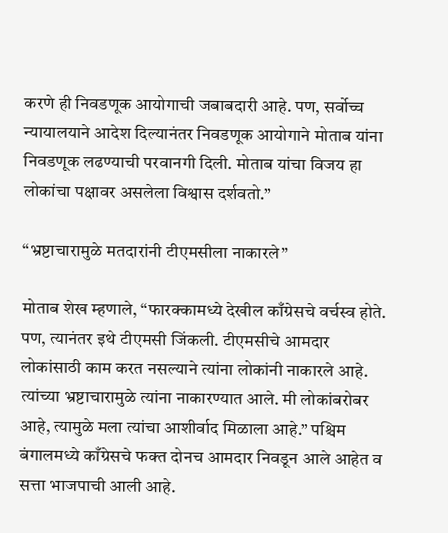करणे ही निवडणूक आयोगाची जबाबदारी आहे. पण, सर्वोच्च न्यायालयाने आदेश दिल्यानंतर निवडणूक आयोगाने मोताब यांना निवडणूक लढण्याची परवानगी दिली. मोताब यांचा विजय हा लोकांचा पक्षावर असलेला विश्वास दर्शवतो.”

“भ्रष्टाचारामुळे मतदारांनी टीएमसीला नाकारले”

मोताब शेख म्हणाले, “फारक्कामध्ये देखील काँग्रेसचे वर्चस्व होते. पण, त्यानंतर इथे टीएमसी जिंकली. टीएमसीचे आमदार लोकांसाठी काम करत नसल्याने त्यांना लोकांनी नाकारले आहे. त्यांच्या भ्रष्टाचारामुळे त्यांना नाकारण्यात आले. मी लोकांबरोबर आहे, त्यामुळे मला त्यांचा आशीर्वाद मिळाला आहे.” पश्चिम बंगालमध्ये काँग्रेसचे फक्त दोनच आमदार निवडून आले आहेत व सत्ता भाजपाची आली आहे.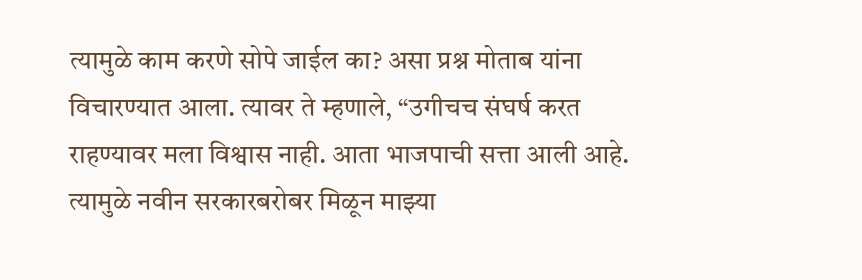त्यामुळे काम करणे सोपे जाईल का? असा प्रश्न मोताब यांना विचारण्यात आला. त्यावर ते म्हणाले, “उगीचच संघर्ष करत राहण्यावर मला विश्वास नाही. आता भाजपाची सत्ता आली आहे. त्यामुळे नवीन सरकारबरोबर मिळून माझ्या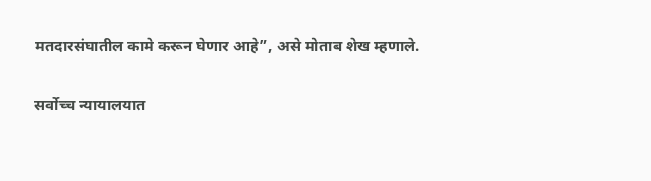मतदारसंघातील कामे करून घेणार आहे”, असे मोताब शेख म्हणाले.

सर्वोच्च न्यायालयात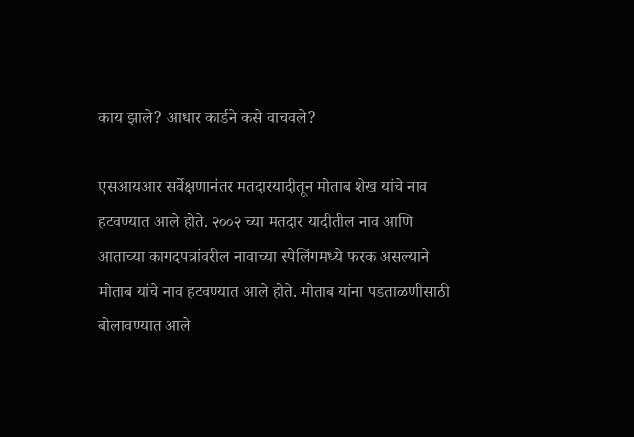काय झाले? आधार कार्डने कसे वाचवले?

एसआयआर सर्वेक्षणानंतर मतदारयादीतून मोताब शेख यांचे नाव हटवण्यात आले होते. २००२ च्या मतदार यादीतील नाव आणि आताच्या कागदपत्रांवरील नावाच्या स्पेलिंगमध्ये फरक असल्याने मोताब यांचे नाव हटवण्यात आले होते. मोताब यांना पडताळणीसाठी बोलावण्यात आले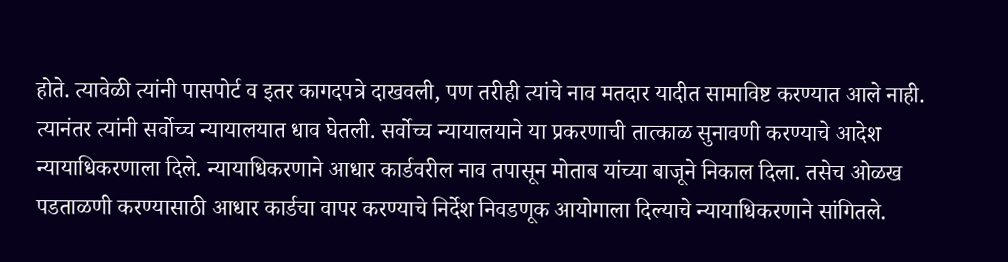होते. त्यावेळी त्यांनी पासपोर्ट व इतर कागदपत्रे दाखवली, पण तरीही त्यांचे नाव मतदार यादीत सामाविष्ट करण्यात आले नाही. त्यानंतर त्यांनी सर्वोच्च न्यायालयात धाव घेतली. सर्वोच्च न्यायालयाने या प्रकरणाची तात्काळ सुनावणी करण्याचे आदेश न्यायाधिकरणाला दिले. न्यायाधिकरणाने आधार कार्डवरील नाव तपासून मोताब यांच्या बाजूने निकाल दिला. तसेच ओळख पडताळणी करण्यासाठी आधार कार्डचा वापर करण्याचे निर्देश निवडणूक आयोगाला दिल्याचे न्यायाधिकरणाने सांगितले.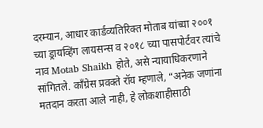दरम्यान, आधार कार्डव्यतिरिक्त मोताब यांच्या २००१ च्या ड्रायव्हिंग लायसन्स व २०१८ च्या पासपोर्टवर त्यांचे नाव Motab Shaikh होते, असे न्यायाधिकरणाने सांगितले. काँग्रेस प्रवक्ते रॉय म्हणाले, “अनेक जणांना मतदान करता आले नाही, हे लोकशाहीसाठी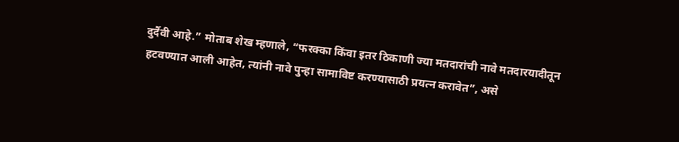दुर्दैवी आहे.” मोताब शेख म्हणाले, “फरक्का किंवा इतर ठिकाणी ज्या मतदारांची नावे मतदारयादीतून हटवण्यात आली आहेत, त्यांनी नावे पुन्हा सामाविष्ट करण्यासाठी प्रयत्न करावेत”, असे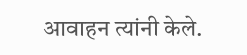आवाहन त्यांनी केले.